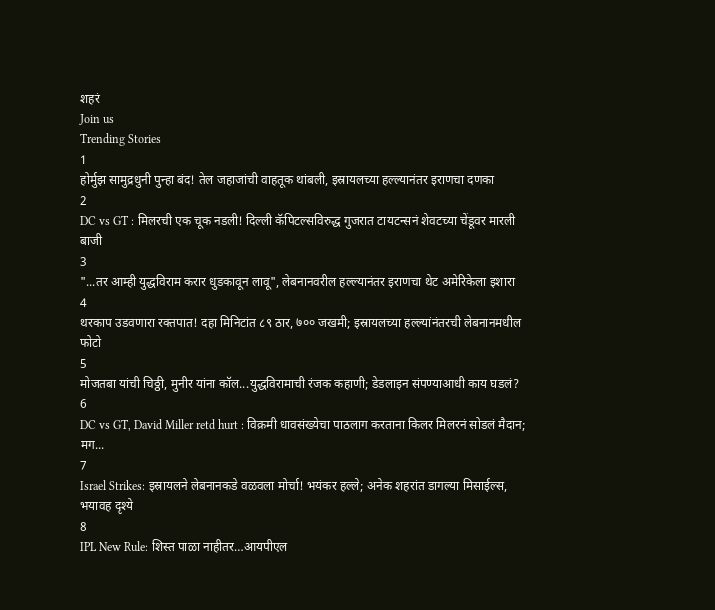शहरं
Join us
Trending Stories
1
होर्मुझ सामुद्रधुनी पुन्हा बंद! तेल जहाजांची वाहतूक थांबली, इस्रायलच्या हल्ल्यानंतर इराणचा दणका
2
DC vs GT : मिलरची एक चूक नडली! दिल्ली कॅपिटल्सविरुद्ध गुजरात टायटन्सनं शेवटच्या चेंडूवर मारली बाजी
3
"...तर आम्ही युद्धविराम करार धुडकावून लावू", लेबनानवरील हल्ल्यानंतर इराणचा थेट अमेरिकेला इशारा
4
थरकाप उडवणारा रक्तपात! दहा मिनिटांत ८९ ठार, ७०० जखमी; इस्रायलच्या हल्ल्यांनंतरची लेबनानमधील फोटो
5
मोजतबा यांची चिठ्ठी, मुनीर यांना कॉल...युद्धविरामाची रंजक कहाणी; डेडलाइन संपण्याआधी काय घडलं?
6
DC vs GT, David Miller retd hurt : विक्रमी धावसंख्येचा पाठलाग करताना किलर मिलरनं सोडलं मैदान; मग...
7
Israel Strikes: इस्रायलने लेबनानकडे वळवला मोर्चा! भयंकर हल्ले; अनेक शहरांत डागल्या मिसाईल्स, भयावह दृश्ये
8
IPL New Rule: शिस्त पाळा नाहीतर…आयपीएल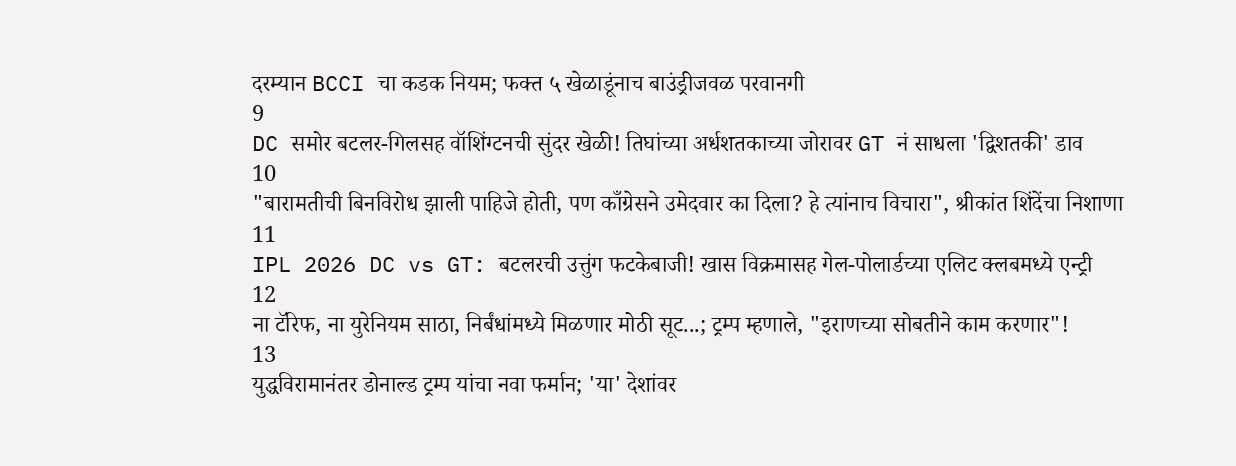दरम्यान BCCI चा कडक नियम; फक्त ५ खेळाडूंनाच बाउंड्रीजवळ परवानगी
9
DC समोर बटलर-गिलसह वॉशिंग्टनची सुंदर खेळी! तिघांच्या अर्धशतकाच्या जोरावर GT नं साधला 'द्विशतकी' डाव
10
"बारामतीची बिनविरोध झाली पाहिजे होती, पण काँग्रेसने उमेदवार का दिला? हे त्यांनाच विचारा", श्रीकांत शिंदेंचा निशाणा
11
IPL 2026 DC vs GT: बटलरची उत्तुंग फटकेबाजी! खास विक्रमासह गेल-पोलार्डच्या एलिट क्लबमध्ये एन्ट्री
12
ना टॅरिफ, ना युरेनियम साठा, निर्बंधांमध्ये मिळणार मोठी सूट...; ट्रम्प म्हणाले, "इराणच्या सोबतीने काम करणार"!
13
युद्धविरामानंतर डोनाल्ड ट्रम्प यांचा नवा फर्मान; 'या' देशांवर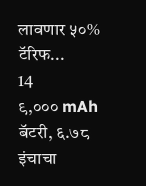लावणार ५०% टॅरिफ...
14
९,००० mAh बॅटरी, ६.७८ इंचाचा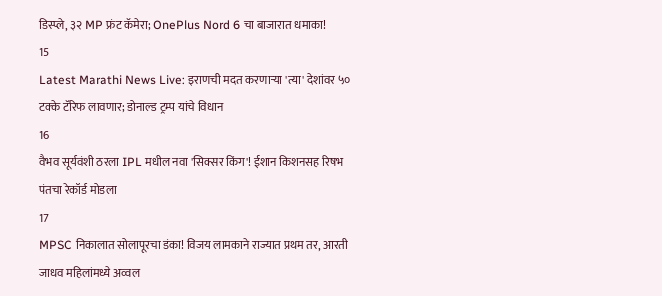डिस्प्ले, ३२ MP फ्रंट कॅमेरा; OnePlus Nord 6 चा बाजारात धमाका!
15
Latest Marathi News Live: इराणची मदत करणाऱ्या 'त्या' देशांवर ५० टक्के टॅरिफ लावणार; डोनाल्ड ट्रम्प यांचे विधान
16
वैभव सूर्यवंशी ठरला IPL मधील नवा 'सिक्सर किंग'! ईशान किशनसह रिषभ पंतचा रेकॉर्ड मोडला
17
MPSC निकालात सोलापूरचा डंका! विजय लामकाने राज्यात प्रथम तर, आरती जाधव महिलांमध्ये अव्वल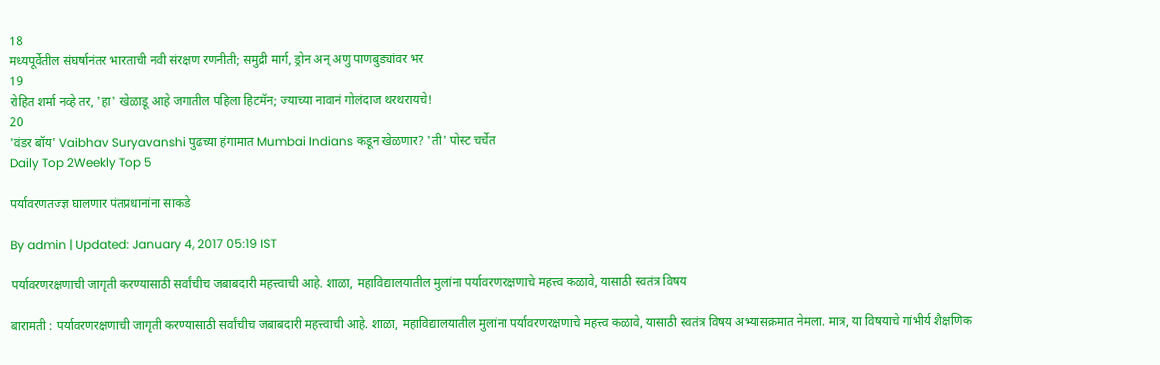18
मध्यपूर्वेतील संघर्षानंतर भारताची नवी संरक्षण रणनीती; समुद्री मार्ग, ड्रोन अन् अणु पाणबुड्यांवर भर
19
रोहित शर्मा नव्हे तर, 'हा' खेळाडू आहे जगातील पहिला हिटमॅन; ज्याच्या नावानं गोलंदाज थरथरायचे!
20
'वंडर बॉय' Vaibhav Suryavanshi पुढच्या हंगामात Mumbai Indians कडून खेळणार? 'ती' पोस्ट चर्चेत
Daily Top 2Weekly Top 5

पर्यावरणतज्ज्ञ घालणार पंतप्रधानांना साकडे

By admin | Updated: January 4, 2017 05:19 IST

पर्यावरणरक्षणाची जागृती करण्यासाठी सर्वांचीच जबाबदारी महत्त्वाची आहे. शाळा, महाविद्यालयातील मुलांना पर्यावरणरक्षणाचे महत्त्व कळावे, यासाठी स्वतंत्र विषय

बारामती : पर्यावरणरक्षणाची जागृती करण्यासाठी सर्वांचीच जबाबदारी महत्त्वाची आहे. शाळा, महाविद्यालयातील मुलांना पर्यावरणरक्षणाचे महत्त्व कळावे, यासाठी स्वतंत्र विषय अभ्यासक्रमात नेमला. मात्र, या विषयाचे गांभीर्य शैक्षणिक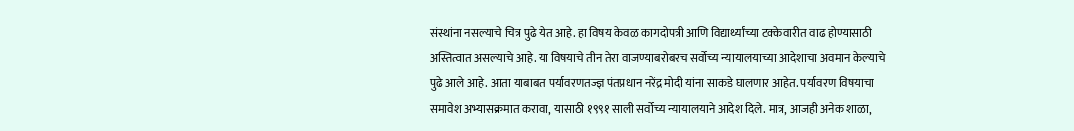संस्थांना नसल्याचे चित्र पुढे येत आहे. हा विषय केवळ कागदोपत्री आणि विद्यार्थ्यांच्या टक्केवारीत वाढ होण्यासाठी अस्तित्वात असल्याचे आहे. या विषयाचे तीन तेरा वाजण्याबरोबरच सर्वोच्य न्यायालयाच्या आदेशाचा अवमान केल्याचे पुढे आले आहे. आता याबाबत पर्यावरणतज्ज्ञ पंतप्रधान नरेंद्र मोदी यांना साकडे घालणार आहेत. पर्यावरण विषयाचा समावेश अभ्यासक्रमात करावा, यासाठी १९९१ साली सर्वोच्य न्यायालयाने आदेश दिले. मात्र, आजही अनेक शाळा,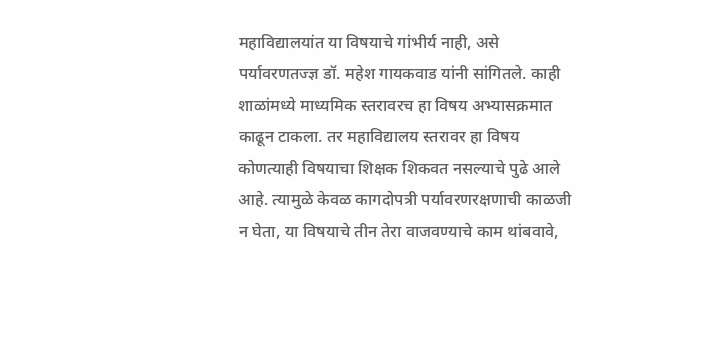महाविद्यालयांत या विषयाचे गांभीर्य नाही, असे पर्यावरणतज्ज्ञ डॉ. महेश गायकवाड यांनी सांगितले. काही शाळांमध्ये माध्यमिक स्तरावरच हा विषय अभ्यासक्रमात काढून टाकला. तर महाविद्यालय स्तरावर हा विषय कोणत्याही विषयाचा शिक्षक शिकवत नसल्याचे पुढे आले आहे. त्यामुळे केवळ कागदोपत्री पर्यावरणरक्षणाची काळजी न घेता, या विषयाचे तीन तेरा वाजवण्याचे काम थांबवावे,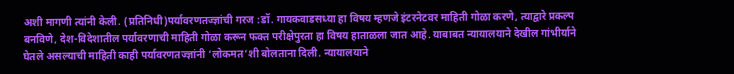अशी मागणी त्यांनी केली. (प्रतिनिधी)पर्यावरणतज्ज्ञांची गरज :डॉ. गायकवाडसध्या हा विषय म्हणजे इंटरनेटवर माहिती गोळा करणे, त्याद्वारे प्रकल्प बनविणे, देश-विदेशातील पर्यावरणाची माहिती गोळा करून फक्त परीक्षेपुरता हा विषय हाताळला जात आहे. याबाबत न्यायालयाने देखील गांभीर्याने घेतले असल्याची माहिती काही पर्यावरणतज्ज्ञांनी ‘लोकमत’शी बोलताना दिली. न्यायालयाने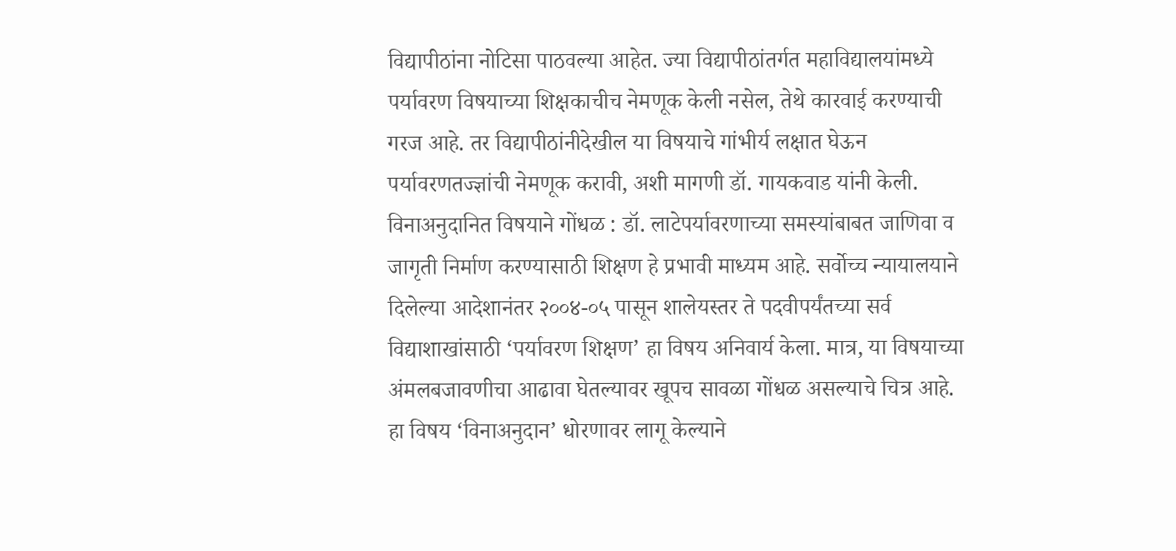विद्यापीठांना नोटिसा पाठवल्या आहेत. ज्या विद्यापीठांतर्गत महाविद्यालयांमध्ये पर्यावरण विषयाच्या शिक्षकाचीच नेमणूक केली नसेल, तेथे कारवाई करण्याची गरज आहे. तर विद्यापीठांनीदेखील या विषयाचे गांभीर्य लक्षात घेऊन पर्यावरणतज्ज्ञांची नेमणूक करावी, अशी मागणी डॉ. गायकवाड यांनी केली. विनाअनुदानित विषयाने गोंधळ : डॉ. लाटेपर्यावरणाच्या समस्यांबाबत जाणिवा व जागृती निर्माण करण्यासाठी शिक्षण हे प्रभावी माध्यम आहे. सर्वोच्च न्यायालयाने दिलेल्या आदेशानंतर २००४-०५ पासून शालेयस्तर ते पदवीपर्यंतच्या सर्व विद्याशाखांसाठी ‘पर्यावरण शिक्षण’ हा विषय अनिवार्य केला. मात्र, या विषयाच्या अंमलबजावणीचा आढावा घेतल्यावर खूपच सावळा गोंधळ असल्याचे चित्र आहे. हा विषय ‘विनाअनुदान’ धोरणावर लागू केल्याने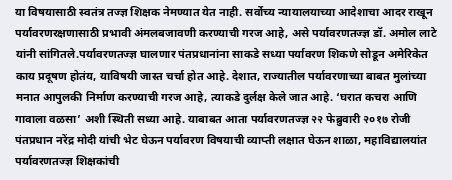या विषयासाठी स्वतंत्र तज्ज्ञ शिक्षक नेमण्यात येत नाही. सर्वोच्य न्यायालयाच्या आदेशाचा आदर राखून पर्यावरणरक्षणासाठी प्रभावी अंमलबजावणी करण्याची गरज आहे, असे पर्यावरणतज्ज्ञ डॉ. अमोल लाटे यांनी सांगितले.पर्यावरणतज्ज्ञ घालणार पंतप्रधानांना साकडे सध्या पर्यावरण शिकणे सोडून अमेरिकेत काय प्रदूषण होतंय, याविषयी जास्त चर्चा होत आहे. देशात, राज्यातील पर्यावरणाच्या बाबत मुलांच्या मनात आपुलकी निर्माण करण्याची गरज आहे, त्याकडे दुर्लक्ष केले जात आहे. ‘घरात कचरा आणि गावाला वळसा’ अशी स्थिती सध्या आहे. याबाबत आता पर्यावरणतज्ज्ञ २२ फेब्रुवारी २०१७ रोजी पंतप्रधान नरेंद्र मोदी यांची भेट घेऊन पर्यावरण विषयाची व्याप्ती लक्षात घेऊन शाळा, महाविद्यालयांत पर्यावरणतज्ज्ञ शिक्षकांची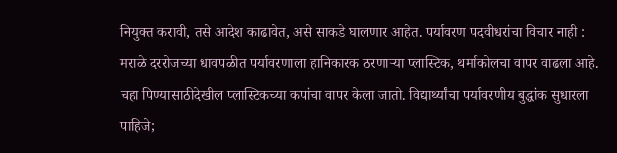नियुक्त करावी, तसे आदेश काढावेत, असे साकडे घालणार आहेत. पर्यावरण पदवीधरांचा विचार नाही : मराळे दररोजच्या धावपळीत पर्यावरणाला हानिकारक ठरणाऱ्या प्लास्टिक, थर्माकोलचा वापर वाढला आहे. चहा पिण्यासाठीदेखील प्लास्टिकच्या कपांचा वापर केला जातो. विद्यार्थ्यांचा पर्यावरणीय बुद्धांक सुधारला पाहिजे;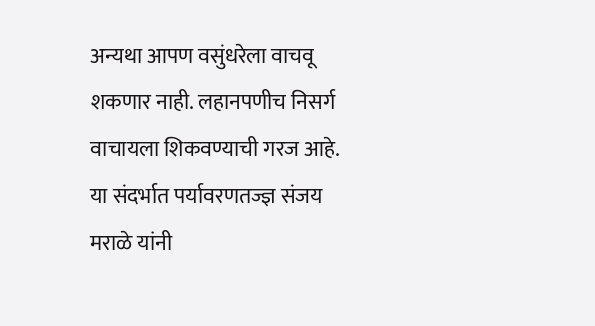अन्यथा आपण वसुंधरेला वाचवू शकणार नाही. लहानपणीच निसर्ग वाचायला शिकवण्याची गरज आहे. या संदर्भात पर्यावरणतज्ज्ञ संजय मराळे यांनी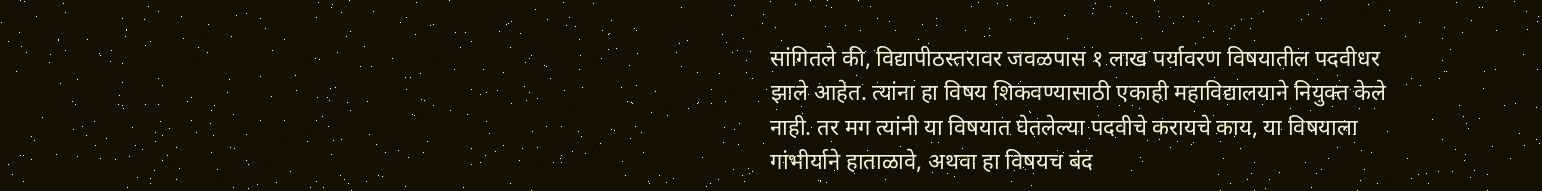सांगितले की, विद्यापीठस्तरावर जवळपास १ लाख पर्यावरण विषयातील पदवीधर झाले आहेत. त्यांना हा विषय शिकवण्यासाठी एकाही महाविद्यालयाने नियुक्त केले नाही. तर मग त्यांनी या विषयात घेतलेल्या पदवीचे करायचे काय, या विषयाला गांभीर्याने हाताळावे, अथवा हा विषयच बंद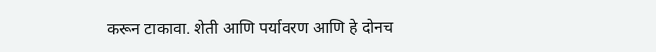करून टाकावा. शेती आणि पर्यावरण आणि हे दोनच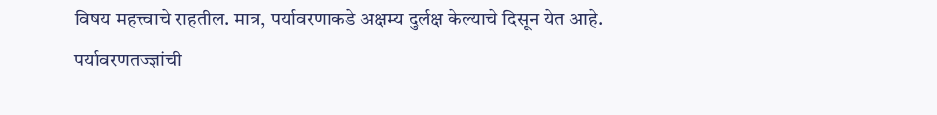विषय महत्त्वाचे राहतील. मात्र, पर्यावरणाकडे अक्षम्य दुर्लक्ष केल्याचे दिसून येत आहे. पर्यावरणतज्ज्ञांची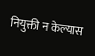नियुक्ती न केल्यास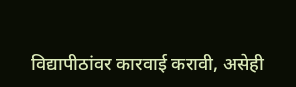विद्यापीठांवर कारवाई करावी, असेही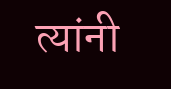त्यांनी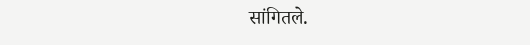सांगितले.